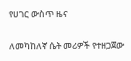የሀገር ውስጥ ዜና

ለመካከለኛ ሴት መሪዎች የተዘጋጀው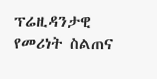ፕሬዚዳንታዊ የመሪነት ስልጠና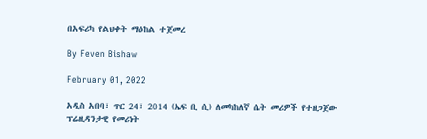በአፍሪካ የልህቀት ማዕከል ተጀመረ

By Feven Bishaw

February 01, 2022

አዲስ አበባ፣ ጥር 24፣ 2014 (ኤፍ ቢ ሲ) ለመካከለኛ ሴት መሪዎች የተዘጋጀው ፕሬዚዳንታዊ የመሪነት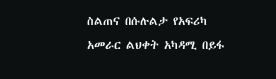ስልጠና በሱሉልታ የአፍሪካ አመራር ልህቀት አካዳሚ በይፋ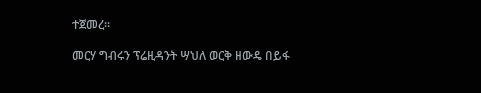ተጀመረ።

መርሃ ግብሩን ፕሬዚዳንት ሣህለ ወርቅ ዘውዴ በይፋ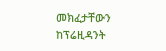መክፈታቸውን ከፕሬዚዳንት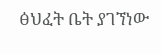ፅህፈት ቤት ያገኘነው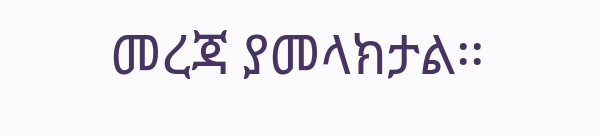መረጃ ያመላክታል፡፡